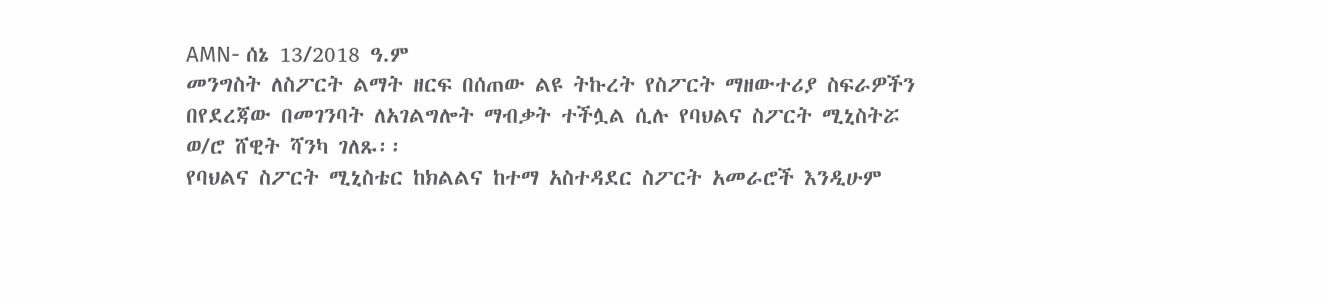AMN- ሰኔ 13/2018 ዓ.ም
መንግስት ለስፖርት ልማት ዘርፍ በሰጠው ልዩ ትኩረት የስፖርት ማዘውተሪያ ስፍራዎችን በየደረጃው በመገንባት ለአገልግሎት ማብቃት ተችሏል ሲሉ የባህልና ስፖርት ሚኒስትሯ ወ/ሮ ሸዊት ሻንካ ገለጹ፡፡
የባህልና ስፖርት ሚኒስቴር ከክልልና ከተማ አስተዳደር ስፖርት አመራሮች እንዲሁም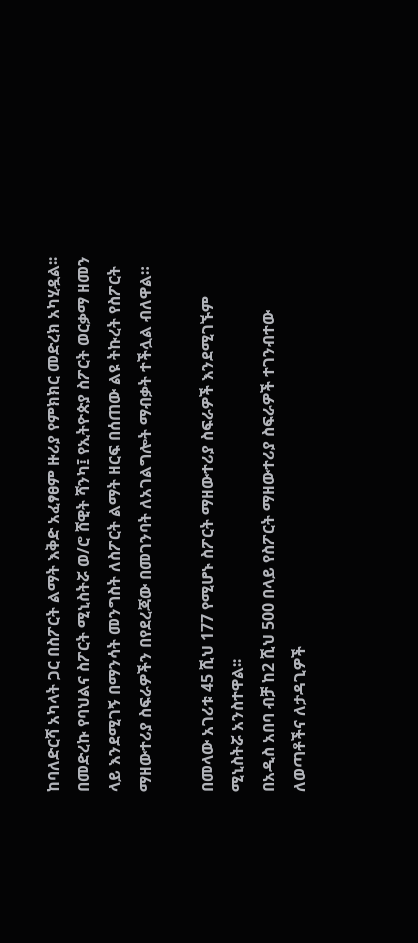ከባለድርሻ አካላት ጋር በስፖርት ልማት እቅድ አፈፃፀም ዙሪያ የምክክር መድረክ አካሂዷል፡፡
በመድረኩ የባህልና ስፖርት ሚኒስትሯ ወ/ሮ ሸዊት ሻንካ፤ የኢትዮጵያ ስፖርት ወርቃማ ዘመን ላይ እንደሚገኝ በማንሳት መንግስት ለስፖርት ልማት ዘርፍ በሰጠው ልዩ ትኩረት የስፖርት ማዘውተሪያ ስፍራዎችን በየደረጃው በመገንባት ለአገልግሎት ማብቃት ተችሏል ብለዋል።

በመላው አገሪቱ 45 ሺህ 177 የሚሆኑ ስፖርት ማዘውተሪያ ስፍራዎች እንደሚገኙም ሚኒስትሯ አንስተዋል፡፡
በአዲስ አበባ ብቻ ከ2 ሺህ 500 በላይ የስፖርት ማዘውተሪያ ስፍራዎች ተገንብተው ለወጣቶችና ለታዳጊዎች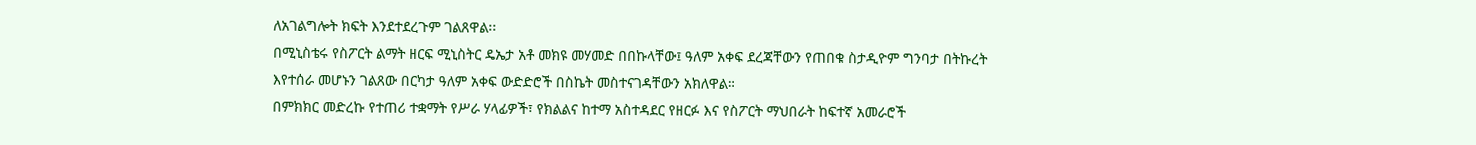ለአገልግሎት ክፍት እንደተደረጉም ገልጸዋል፡፡
በሚኒስቴሩ የስፖርት ልማት ዘርፍ ሚኒስትር ዴኤታ አቶ መክዩ መሃመድ በበኩላቸው፤ ዓለም አቀፍ ደረጃቸውን የጠበቁ ስታዲዮም ግንባታ በትኩረት እየተሰራ መሆኑን ገልጸው በርካታ ዓለም አቀፍ ውድድሮች በስኬት መስተናገዳቸውን አክለዋል።
በምክክር መድረኩ የተጠሪ ተቋማት የሥራ ሃላፊዎች፣ የክልልና ከተማ አስተዳደር የዘርፉ እና የስፖርት ማህበራት ከፍተኛ አመራሮች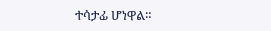ተሳታፊ ሆነዋል።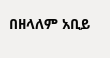በዘላለም አቢይ